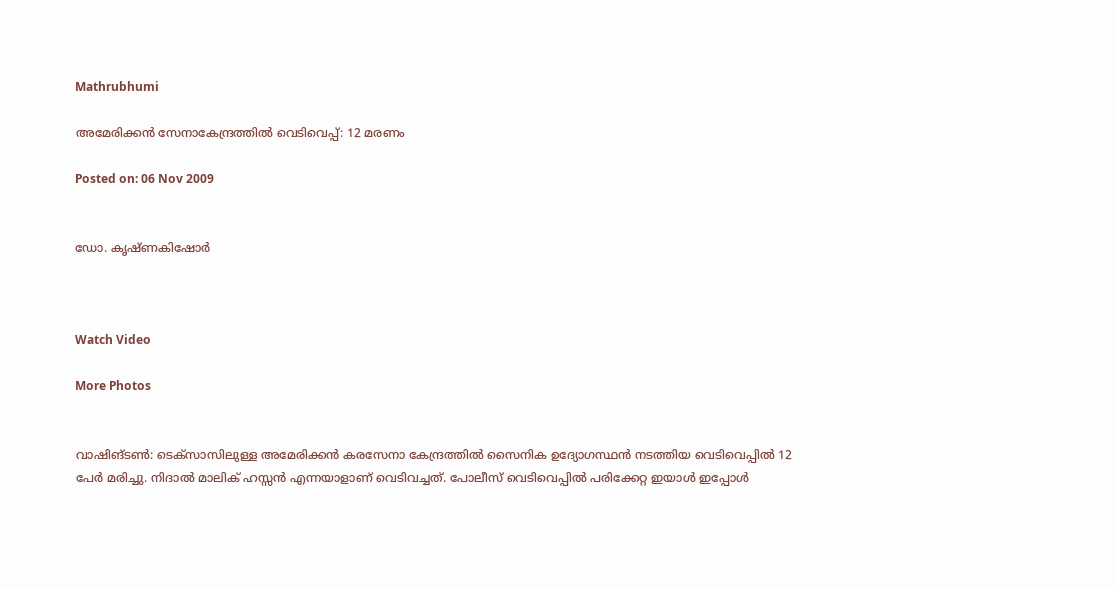Mathrubhumi

അമേരിക്കന്‍ സേനാകേന്ദ്രത്തില്‍ വെടിവെപ്പ്: 12 മരണം

Posted on: 06 Nov 2009


ഡോ. കൃഷ്ണകിഷോര്‍



Watch Video

More Photos


വാഷിങ്ടണ്‍: ടെക്‌സാസിലുള്ള അമേരിക്കന്‍ കരസേനാ കേന്ദ്രത്തില്‍ സൈനിക ഉദ്യോഗസ്ഥന്‍ നടത്തിയ വെടിവെപ്പില്‍ 12 പേര്‍ മരിച്ചു. നിദാല്‍ മാലിക് ഹസ്സന്‍ എന്നയാളാണ് വെടിവച്ചത്. പോലീസ് വെടിവെപ്പില്‍ പരിക്കേറ്റ ഇയാള്‍ ഇപ്പോള്‍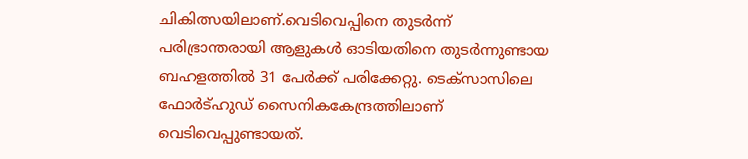ചികിത്സയിലാണ്.വെടിവെപ്പിനെ തുടര്‍ന്ന് പരിഭ്രാന്തരായി ആളുകള്‍ ഓടിയതിനെ തുടര്‍ന്നുണ്ടായ ബഹളത്തില്‍ 31 പേര്‍ക്ക് പരിക്കേറ്റു. ടെക്‌സാസിലെ ഫോര്‍ട്ഹുഡ് സൈനികകേന്ദ്രത്തിലാണ് വെടിവെപ്പുണ്ടായത്.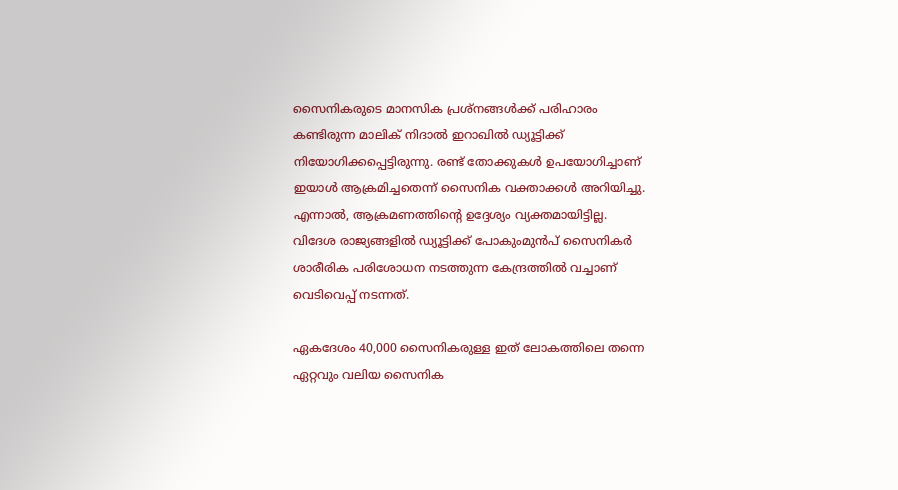സൈനികരുടെ മാനസിക പ്രശ്‌നങ്ങള്‍ക്ക് പരിഹാരം കണ്ടിരുന്ന മാലിക് നിദാല്‍ ഇറാഖില്‍ ഡ്യൂട്ടിക്ക് നിയോഗിക്കപ്പെട്ടിരുന്നു. രണ്ട് തോക്കുകള്‍ ഉപയോഗിച്ചാണ് ഇയാള്‍ ആക്രമിച്ചതെന്ന് സൈനിക വക്താക്കള്‍ അറിയിച്ചു. എന്നാല്‍, ആക്രമണത്തിന്റെ ഉദ്ദേശ്യം വ്യക്തമായിട്ടില്ല. വിദേശ രാജ്യങ്ങളില്‍ ഡ്യൂട്ടിക്ക് പോകുംമുന്‍പ് സൈനികര്‍ ശാരീരിക പരിശോധന നടത്തുന്ന കേന്ദ്രത്തില്‍ വച്ചാണ് വെടിവെപ്പ് നടന്നത്.

ഏകദേശം 40,000 സൈനികരുള്ള ഇത് ലോകത്തിലെ തന്നെ ഏറ്റവും വലിയ സൈനിക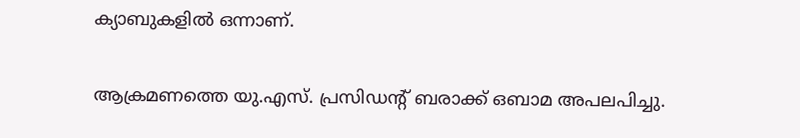ക്യാബുകളില്‍ ഒന്നാണ്.

ആക്രമണത്തെ യു.എസ്. പ്രസിഡന്റ് ബരാക്ക് ഒബാമ അപലപിച്ചു.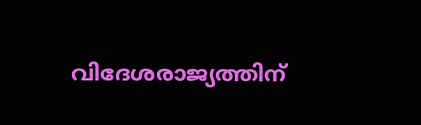വിദേശരാജ്യത്തിന്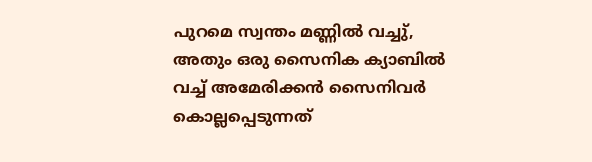പുറമെ സ്വന്തം മണ്ണില്‍ വച്ചു്, അതും ഒരു സൈനിക ക്യാബില്‍ വച്ച് അമേരിക്കന്‍ സൈനിവര്‍ കൊല്ലപ്പെടുന്നത്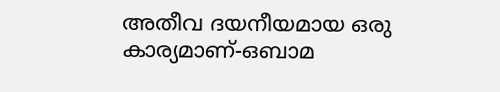അതീവ ദയനീയമായ ഒരു കാര്യമാണ്-ഒബാമ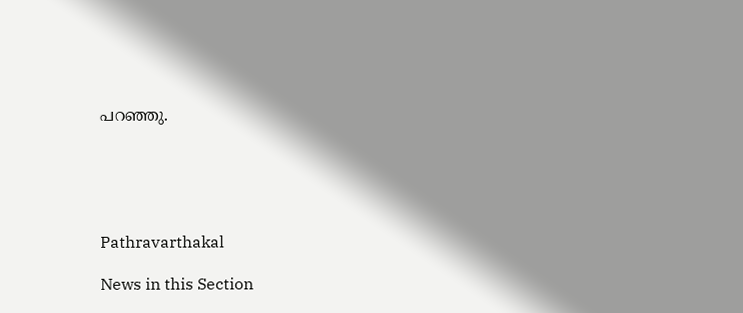പറഞ്ഞു.





Pathravarthakal

News in this Section